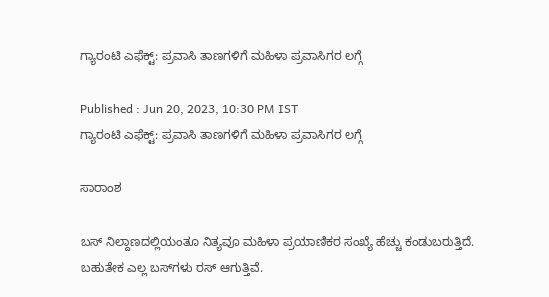ಗ್ಯಾರಂಟಿ ಎಫೆಕ್ಟ್‌: ಪ್ರವಾಸಿ ತಾಣಗಳಿಗೆ ಮಹಿಳಾ ಪ್ರವಾಸಿಗರ ಲಗ್ಗೆ

Published : Jun 20, 2023, 10:30 PM IST
ಗ್ಯಾರಂಟಿ ಎಫೆಕ್ಟ್‌: ಪ್ರವಾಸಿ ತಾಣಗಳಿಗೆ ಮಹಿಳಾ ಪ್ರವಾಸಿಗರ ಲಗ್ಗೆ

ಸಾರಾಂಶ

ಬಸ್‌ ನಿಲ್ದಾಣದಲ್ಲಿಯಂತೂ ನಿತ್ಯವೂ ಮಹಿಳಾ ಪ್ರಯಾಣಿಕರ ಸಂಖ್ಯೆ ಹೆಚ್ಚು ಕಂಡುಬರುತ್ತಿದೆ. ಬಹುತೇಕ ಎಲ್ಲ ಬಸ್‌ಗಳು ರಸ್‌ ಆಗುತ್ತಿವೆ.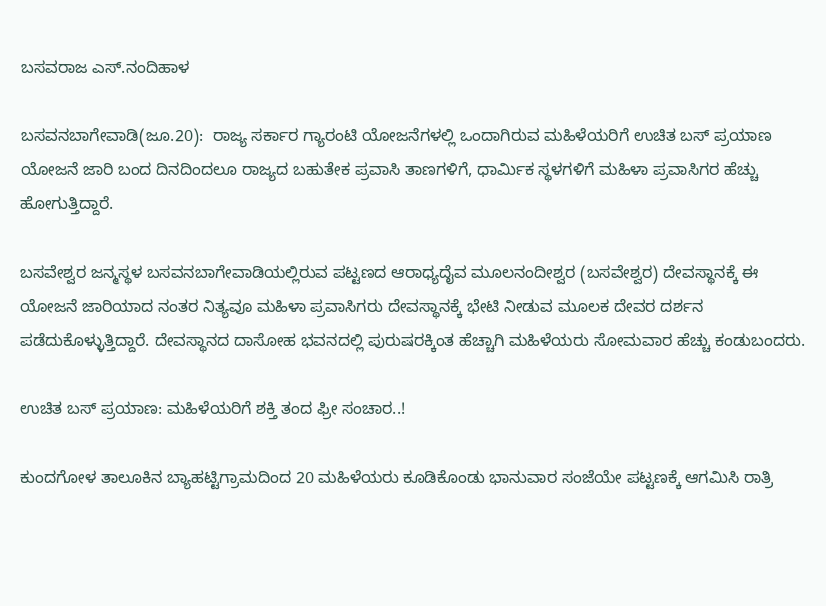ಬಸವರಾಜ ಎಸ್‌.ನಂದಿಹಾಳ

ಬಸವನಬಾಗೇವಾಡಿ(ಜೂ.20):  ರಾಜ್ಯ ಸರ್ಕಾರ ಗ್ಯಾರಂಟಿ ಯೋಜನೆಗಳಲ್ಲಿ ಒಂದಾಗಿರುವ ಮಹಿಳೆಯರಿಗೆ ಉಚಿತ ಬಸ್‌ ಪ್ರಯಾಣ ಯೋಜನೆ ಜಾರಿ ಬಂದ ದಿನದಿಂದಲೂ ರಾಜ್ಯದ ಬಹುತೇಕ ಪ್ರವಾಸಿ ತಾಣಗಳಿಗೆ, ಧಾರ್ಮಿಕ ಸ್ಥಳಗಳಿಗೆ ಮಹಿಳಾ ಪ್ರವಾಸಿಗರ ಹೆಚ್ಚು ಹೋಗುತ್ತಿದ್ದಾರೆ.

ಬಸವೇಶ್ವರ ಜನ್ಮಸ್ಥಳ ಬಸವನಬಾಗೇವಾಡಿಯಲ್ಲಿರುವ ಪಟ್ಟಣದ ಆರಾಧ್ಯದೈವ ಮೂಲನಂದೀಶ್ವರ (ಬಸವೇಶ್ವರ) ದೇವಸ್ಥಾನಕ್ಕೆ ಈ ಯೋಜನೆ ಜಾರಿಯಾದ ನಂತರ ನಿತ್ಯವೂ ಮಹಿಳಾ ಪ್ರವಾಸಿಗರು ದೇವಸ್ಥಾನಕ್ಕೆ ಭೇಟಿ ನೀಡುವ ಮೂಲಕ ದೇವರ ದರ್ಶನ ಪಡೆದುಕೊಳ್ಳುತ್ತಿದ್ದಾರೆ. ದೇವಸ್ಥಾನದ ದಾಸೋಹ ಭವನದಲ್ಲಿ ಪುರುಷರಕ್ಕಿಂತ ಹೆಚ್ಚಾಗಿ ಮಹಿಳೆಯರು ಸೋಮವಾರ ಹೆಚ್ಚು ಕಂಡುಬಂದರು.

ಉಚಿತ ಬಸ್‌ ಪ್ರಯಾಣ: ಮಹಿಳೆಯರಿಗೆ ಶಕ್ತಿ ತಂದ ಫ್ರೀ ಸಂಚಾರ..!

ಕುಂದಗೋಳ ತಾಲೂಕಿನ ಬ್ಯಾಹಟ್ಟಿಗ್ರಾಮದಿಂದ 20 ಮಹಿಳೆಯರು ಕೂಡಿಕೊಂಡು ಭಾನುವಾರ ಸಂಜೆಯೇ ಪಟ್ಟಣಕ್ಕೆ ಆಗಮಿಸಿ ರಾತ್ರಿ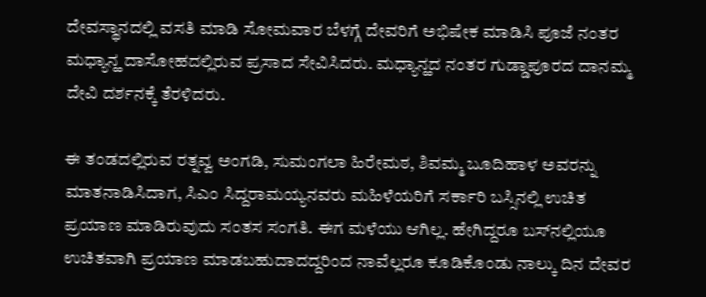ದೇವಸ್ಥಾನದಲ್ಲಿ ವಸತಿ ಮಾಡಿ ಸೋಮವಾರ ಬೆಳಗ್ಗೆ ದೇವರಿಗೆ ಅಭಿಷೇಕ ಮಾಡಿಸಿ ಪೂಜೆ ನಂತರ ಮಧ್ಯಾನ್ಹ ದಾಸೋಹದಲ್ಲಿರುವ ಪ್ರಸಾದ ಸೇವಿಸಿದರು. ಮಧ್ಯಾನ್ಹದ ನಂತರ ಗುಡ್ಡಾಪೂರದ ದಾನಮ್ಮ ದೇವಿ ದರ್ಶನಕ್ಕೆ ತೆರಳಿದರು.

ಈ ತಂಡದಲ್ಲಿರುವ ರತ್ನವ್ವ ಅಂಗಡಿ, ಸುಮಂಗಲಾ ಹಿರೇಮಠ, ಶಿವಮ್ಮ ಬೂದಿಹಾಳ ಅವರನ್ನು ಮಾತನಾಡಿಸಿದಾಗ, ಸಿಎಂ ಸಿದ್ದರಾಮಯ್ಯನವರು ಮಹಿಳೆಯರಿಗೆ ಸರ್ಕಾರಿ ಬಸ್ಸಿನಲ್ಲಿ ಉಚಿತ ಪ್ರಯಾಣ ಮಾಡಿರುವುದು ಸಂತಸ ಸಂಗತಿ. ಈಗ ಮಳೆಯು ಆಗಿಲ್ಲ. ಹೇಗಿದ್ದರೂ ಬಸ್‌ನಲ್ಲಿಯೂ ಉಚಿತವಾಗಿ ಪ್ರಯಾಣ ಮಾಡಬಹುದಾದದ್ದರಿಂದ ನಾವೆಲ್ಲರೂ ಕೂಡಿಕೊಂಡು ನಾಲ್ಕು ದಿನ ದೇವರ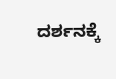ದರ್ಶನಕ್ಕೆ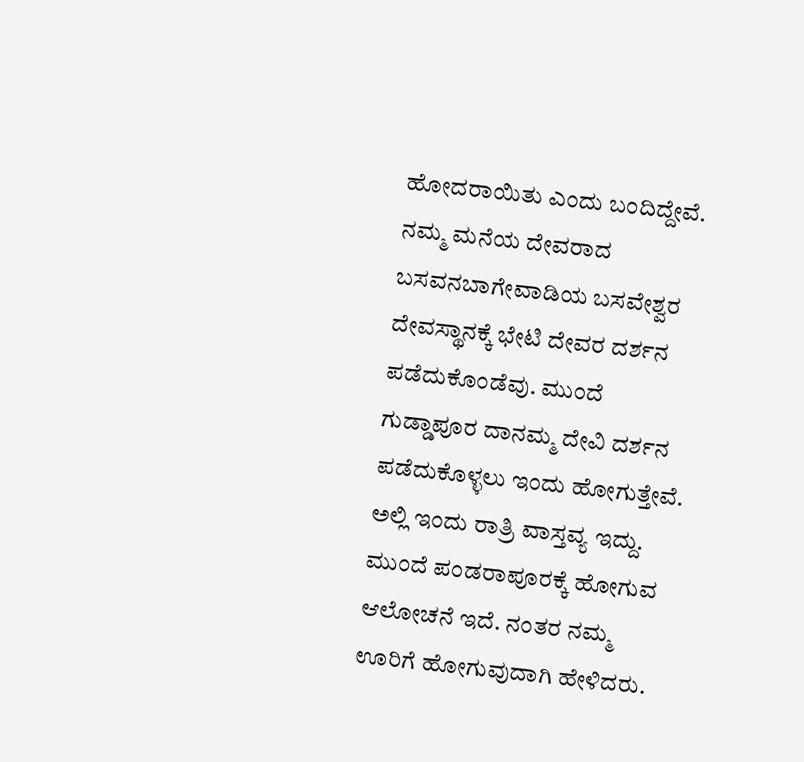ಹೋದರಾಯಿತು ಎಂದು ಬಂದಿದ್ದೇವೆ. ನಮ್ಮ ಮನೆಯ ದೇವರಾದ ಬಸವನಬಾಗೇವಾಡಿಯ ಬಸವೇಶ್ವರ ದೇವಸ್ಥಾನಕ್ಕೆ ಭೇಟಿ ದೇವರ ದರ್ಶನ ಪಡೆದುಕೊಂಡೆವು. ಮುಂದೆ ಗುಡ್ಡಾಪೂರ ದಾನಮ್ಮ ದೇವಿ ದರ್ಶನ ಪಡೆದುಕೊಳ್ಳಲು ಇಂದು ಹೋಗುತ್ತೇವೆ. ಅಲ್ಲಿ ಇಂದು ರಾತ್ರಿ ವಾಸ್ತವ್ಯ ಇದ್ದು. ಮುಂದೆ ಪಂಡರಾಪೂರಕ್ಕೆ ಹೋಗುವ ಆಲೋಚನೆ ಇದೆ. ನಂತರ ನಮ್ಮ ಊರಿಗೆ ಹೋಗುವುದಾಗಿ ಹೇಳಿದರು.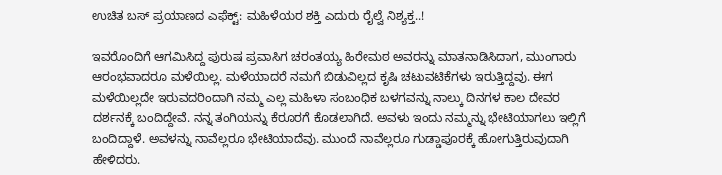ಉಚಿತ ಬಸ್‌ ಪ್ರಯಾಣದ ಎಫೆಕ್ಟ್‌: ಮಹಿಳೆಯರ ಶಕ್ತಿ ಎದುರು ರೈಲ್ವೆ ನಿಶ್ಯಕ್ತ..!

ಇವರೊಂದಿಗೆ ಆಗಮಿಸಿದ್ದ ಪುರುಷ ಪ್ರವಾಸಿಗ ಚರಂತಯ್ಯ ಹಿರೇಮಠ ಅವರನ್ನು ಮಾತನಾಡಿಸಿದಾಗ, ಮುಂಗಾರು ಆರಂಭವಾದರೂ ಮಳೆಯಿಲ್ಲ. ಮಳೆಯಾದರೆ ನಮಗೆ ಬಿಡುವಿಲ್ಲದ ಕೃಷಿ ಚಟುವಟಿಕೆಗಳು ಇರುತ್ತಿದ್ದವು. ಈಗ ಮಳೆಯಿಲ್ಲದೇ ಇರುವದರಿಂದಾಗಿ ನಮ್ಮ ಎಲ್ಲ ಮಹಿಳಾ ಸಂಬಂಧಿಕ ಬಳಗವನ್ನು ನಾಲ್ಕು ದಿನಗಳ ಕಾಲ ದೇವರ ದರ್ಶನಕ್ಕೆ ಬಂದಿದ್ದೇವೆ. ನನ್ನ ತಂಗಿಯನ್ನು ಕೆರೂರಗೆ ಕೊಡಲಾಗಿದೆ. ಅವಳು ಇಂದು ನಮ್ಮನ್ನು ಭೇಟಿಯಾಗಲು ಇಲ್ಲಿಗೆ ಬಂದಿದ್ದಾಳೆ. ಅವಳನ್ನು ನಾವೆಲ್ಲರೂ ಭೇಟಿಯಾದೆವು. ಮುಂದೆ ನಾವೆಲ್ಲರೂ ಗುಡ್ಡಾಪೂರಕ್ಕೆ ಹೋಗುತ್ತಿರುವುದಾಗಿ ಹೇಳಿದರು.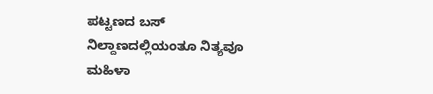ಪಟ್ಟಣದ ಬಸ್‌ ನಿಲ್ದಾಣದಲ್ಲಿಯಂತೂ ನಿತ್ಯವೂ ಮಹಿಳಾ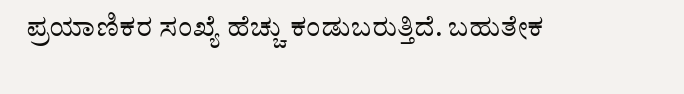ಪ್ರಯಾಣಿಕರ ಸಂಖ್ಯೆ ಹೆಚ್ಚು ಕಂಡುಬರುತ್ತಿದೆ. ಬಹುತೇಕ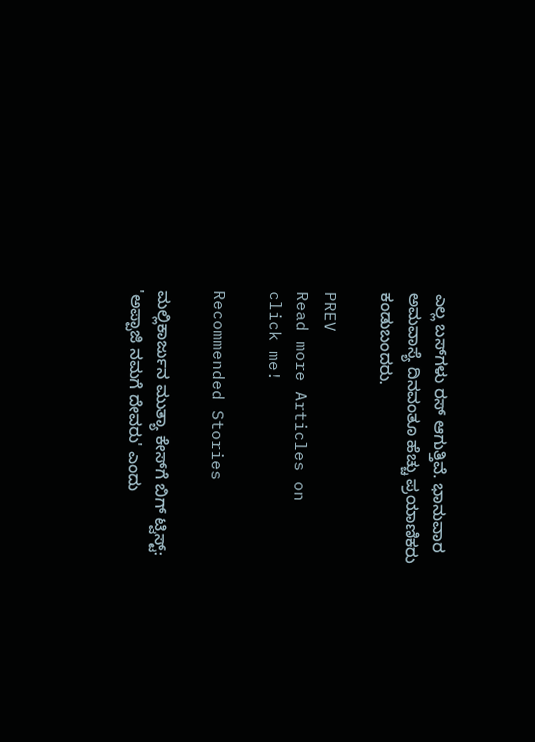ಎಲ್ಲ ಬಸ್‌ಗಳು ರಸ್‌ ಆಗುತ್ತಿವೆ. ಭಾನುವಾರ ಅಮವಾಸ್ಯೆ ದಿನವಂತೂ ಹೆಚ್ಚು ಪ್ರಯಾಣಿಕರು ಕಂಡುಬಂದರು.

PREV
Read more Articles on
click me!

Recommended Stories

ಮಲ್ಲಿಕಾರ್ಜುನ ಮುತ್ಯಾ ಕೇಸ್‌ಗೆ ಬಿಗ್ ಟ್ವಿಸ್ಟ್: 'ಅಪ್ಪಾಜಿ ನಮಗೆ ದೇವರು' ಎಂದು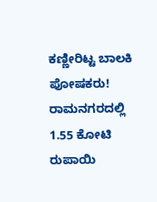ಕಣ್ಣೀರಿಟ್ಟ ಬಾಲಕಿ ಪೋಷಕರು!
ರಾಮನಗರದಲ್ಲಿ 1.55 ಕೋಟಿ ರುಪಾಯಿ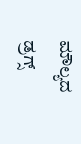ಮೌಲ್ಯದ ಡ್ರಗ್ಸ್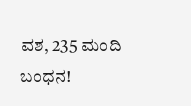ವಶ, 235 ಮಂದಿ ಬಂಧನ!